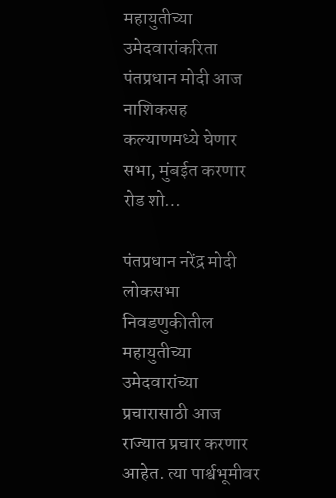महायुतीच्या उमेदवारांकरिता पंतप्रधान मोदी आज नाशिकसह कल्याणमध्ये घेणार सभा, मुंबईत करणार रोड शो…

पंतप्रधान नरेंद्र मोदी लोकसभा निवडणुकीतील महायुतीच्या उमेदवारांच्या प्रचारासाठी आज राज्यात प्रचार करणार आहेत. त्या पार्श्वभूमीवर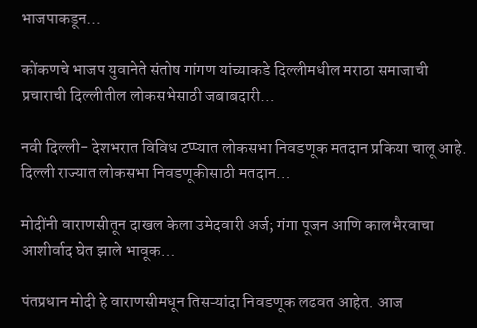भाजपाकडून…

कोंकणचे भाजप युवानेते संतोष गांगण यांच्याकडे दिल्लीमधील मराठा समाजाची प्रचाराची दिल्लीतील लोकसभेसाठी जबाबदारी…

नवी दिल्ली- देशभरात विविध टप्प्यात लोकसभा निवडणूक मतदान प्रकिया चालू आहे. दिल्ली राज्यात लोकसभा निवडणूकीसाठी मतदान…

मोदींनी वाराणसीतून दाखल केला उमेदवारी अर्ज; गंगा पूजन आणि कालभैरवाचा आशीर्वाद घेत झाले भावूक…

पंतप्रधान मोदी हे वाराणसीमधून तिसऱ्यांदा निवडणूक लढवत आहेत. आज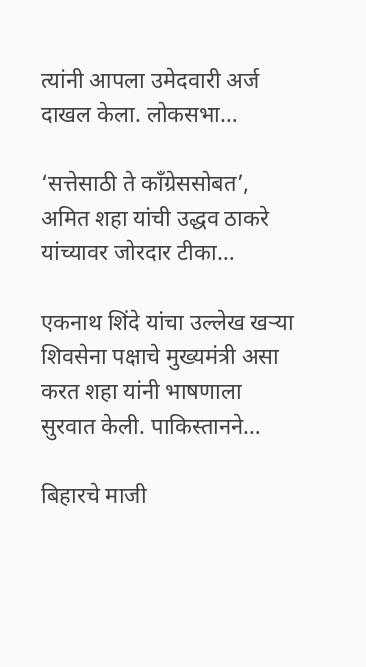त्यांनी आपला उमेदवारी अर्ज दाखल केला. लोकसभा…

‘सत्तेसाठी ते काँग्रेससोबत’, अमित शहा यांची उद्धव ठाकरे यांच्यावर जोरदार टीका…

एकनाथ शिंदे यांचा उल्लेख खऱ्या शिवसेना पक्षाचे मुख्यमंत्री असा करत शहा यांनी भाषणाला सुरवात केली. पाकिस्तानने…

बिहारचे माजी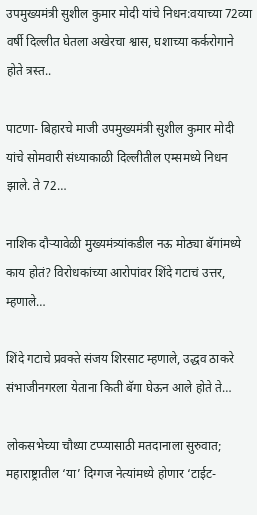उपमुख्यमंत्री सुशील कुमार मोदी यांचे निधन:वयाच्या 72व्या वर्षी दिल्लीत घेतला अखेरचा श्वास, घशाच्या कर्करोगाने होते त्रस्त..

पाटणा- बिहारचे माजी उपमुख्यमंत्री सुशील कुमार मोदी यांचे सोमवारी संध्याकाळी दिल्लीतील एम्समध्ये निधन झाले. ते 72…

नाशिक दौऱ्यावेळी मुख्यमंत्र्यांकडील नऊ मोठ्या बॅगांमध्ये काय होतं? विरोधकांच्या आरोपांवर शिंदे गटाचं उत्तर, म्हणाले…

शिंदे गटाचे प्रवक्ते संजय शिरसाट म्हणाले, उद्धव ठाकरे संभाजीनगरला येताना किती बॅगा घेऊन आले होते ते…

लोकसभेच्या चौथ्या टप्प्यासाठी मतदानाला सुरुवात; महाराष्ट्रातील ‘या’ दिग्गज नेत्यांमध्ये होणार ‘टाईट-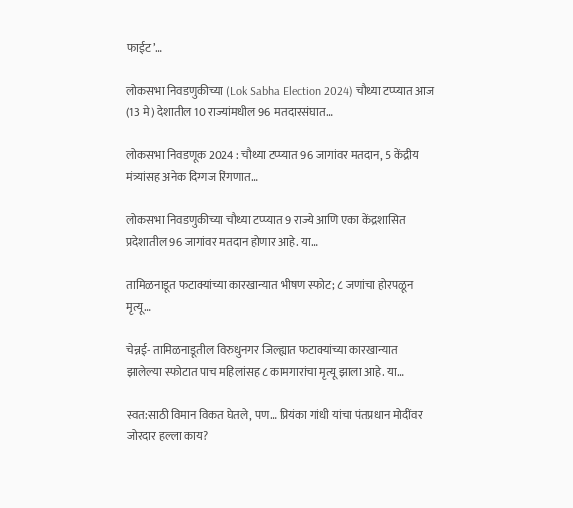फाईट’…

लोकसभा निवडणुकीच्या (Lok Sabha Election 2024) चौथ्या टप्प्यात आज (13 मे) देशातील 10 राज्यांमधील 96 मतदारसंघात…

लोकसभा निवडणूक 2024 : चौथ्या टप्प्यात 96 जागांवर मतदान, 5 केंद्रीय मंत्र्यांसह अनेक दिग्गज रिंगणात…

लोकसभा निवडणुकीच्या चौथ्या टप्प्यात 9 राज्ये आणि एका केंद्रशासित प्रदेशातील 96 जागांवर मतदान होणार आहे. या…

तामिळनाडूत फटाक्यांच्या कारखान्यात भीषण स्फोट; ८ जणांचा होरपळून मृत्यू…

चेन्नई- तामिळनाडूतील विरुधुनगर जिल्ह्यात फटाक्यांच्या कारखान्यात झालेल्या स्फोटात पाच महिलांसह ८ कामगारांचा मृत्यू झाला आहे. या…

स्वत:साठी विमान विकत घेतले, पण… प्रियंका गांधी यांचा पंतप्रधान मोदींवर जोरदार हल्ला काय?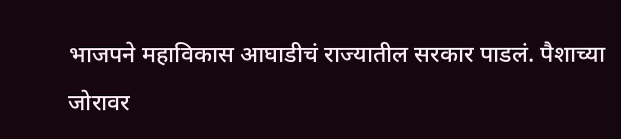भाजपने महाविकास आघाडीचं राज्यातील सरकार पाडलं. पैशाच्या जोरावर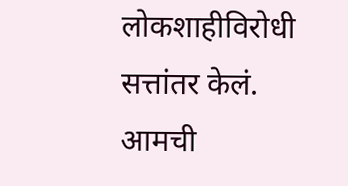लोकशाहीविरोधी सत्तांतर केलं. आमची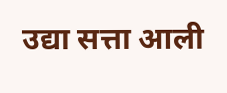उद्या सत्ता आली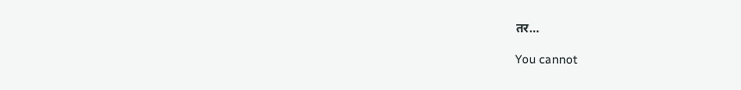तर…

You cannot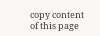copy content of this page